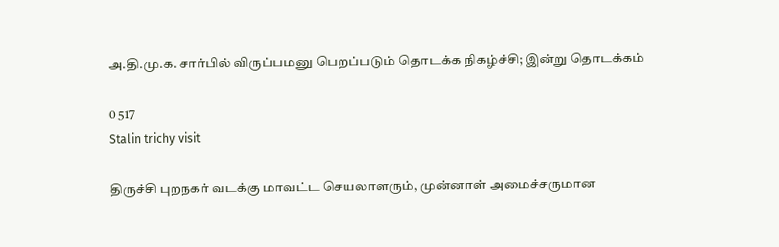அ.தி.மு.க. சார்பில் விருப்பமனு பெறப்படும் தொடக்க நிகழ்ச்சி; இன்று தொடக்கம்

0 517
Stalin trichy visit

திருச்சி புறநகர் வடக்கு மாவட்ட செயலாளரும், முன்னாள் அமைச்சருமான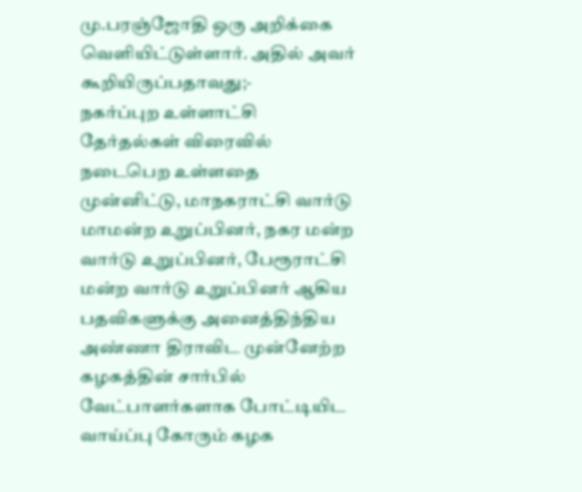மு.பரஞ்ஜோதி ஒரு அறிக்கை வெளியிட்டுள்ளார். அதில் அவர் கூறியிருப்பதாவது;-
நகர்ப்புற உள்ளாட்சி தேர்தல்கள் விரைவில் நடைபெற உள்ளதை முன்னிட்டு, மாநகராட்சி வார்டு மாமன்ற உறுப்பினர், நகர மன்ற வார்டு உறுப்பினர், பேரூராட்சி மன்ற வார்டு உறுப்பினர் ஆகிய பதவிகளுக்கு அனைத்திந்திய அண்ணா திராவிட முன்னேற்ற கழகத்தின் சார்பில் வேட்பாளர்களாக போட்டியிட வாய்ப்பு கோரும் கழக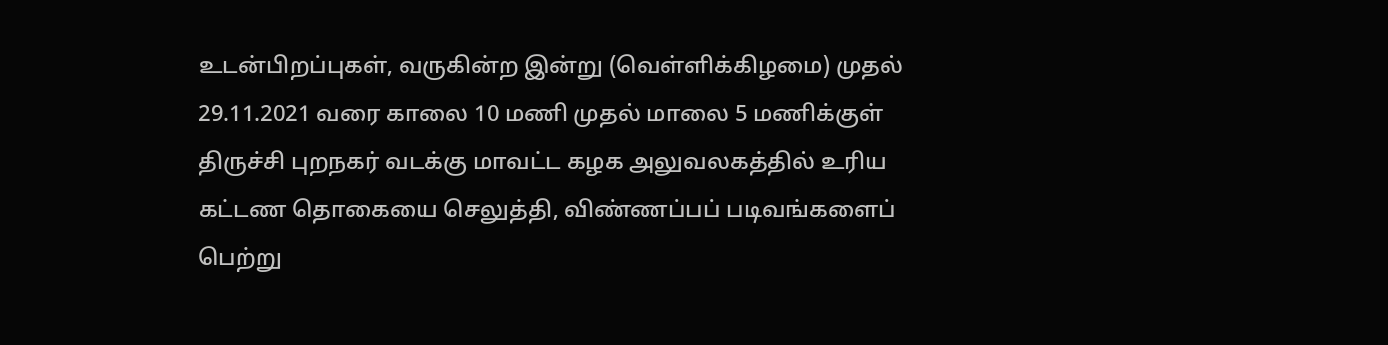உடன்பிறப்புகள், வருகின்ற இன்று (வெள்ளிக்கிழமை) முதல் 29.11.2021 வரை காலை 10 மணி முதல் மாலை 5 மணிக்குள் திருச்சி புறநகர் வடக்கு மாவட்ட கழக அலுவலகத்தில் உரிய கட்டண தொகையை செலுத்தி, விண்ணப்பப் படிவங்களைப் பெற்று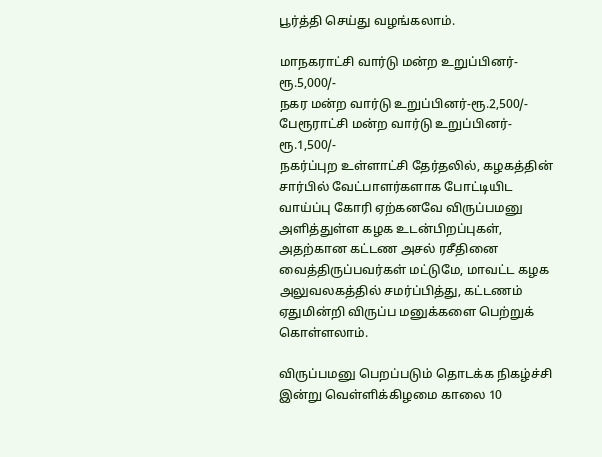பூர்த்தி செய்து வழங்கலாம்.

மாநகராட்சி வார்டு மன்ற உறுப்பினர்-ரூ.5,000/-
நகர மன்ற வார்டு உறுப்பினர்-ரூ.2,500/- பேரூராட்சி மன்ற வார்டு உறுப்பினர்-ரூ.1,500/-
நகர்ப்புற உள்ளாட்சி தேர்தலில், கழகத்தின் சார்பில் வேட்பாளர்களாக போட்டியிட வாய்ப்பு கோரி ஏற்கனவே விருப்பமனு அளித்துள்ள கழக உடன்பிறப்புகள், அதற்கான கட்டண அசல் ரசீதினை வைத்திருப்பவர்கள் மட்டுமே, மாவட்ட கழக அலுவலகத்தில் சமர்ப்பித்து, கட்டணம் ஏதுமின்றி விருப்ப மனுக்களை பெற்றுக் கொள்ளலாம்.

விருப்பமனு பெறப்படும் தொடக்க நிகழ்ச்சி இன்று வெள்ளிக்கிழமை காலை 10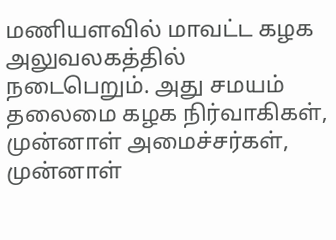மணியளவில் மாவட்ட கழக அலுவலகத்தில் நடைபெறும். அது சமயம் தலைமை கழக நிர்வாகிகள், முன்னாள் அமைச்சர்கள், முன்னாள்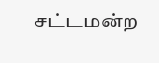சட்டமன்ற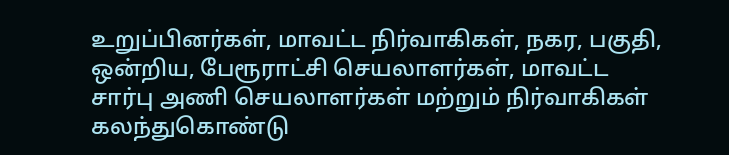உறுப்பினர்கள், மாவட்ட நிர்வாகிகள், நகர, பகுதி, ஒன்றிய, பேரூராட்சி செயலாளர்கள், மாவட்ட சார்பு அணி செயலாளர்கள் மற்றும் நிர்வாகிகள் கலந்துகொண்டு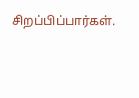சிறப்பிப்பார்கள்.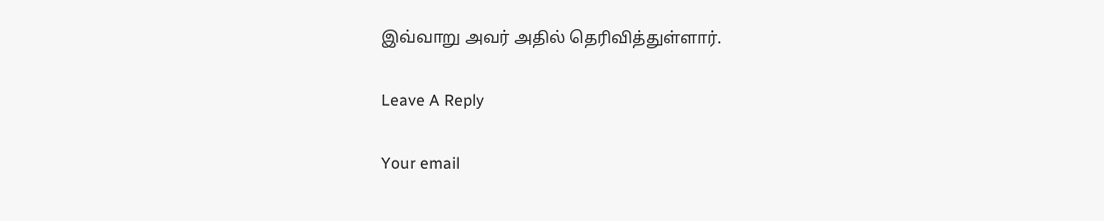இவ்வாறு அவர் அதில் தெரிவித்துள்ளார்.

Leave A Reply

Your email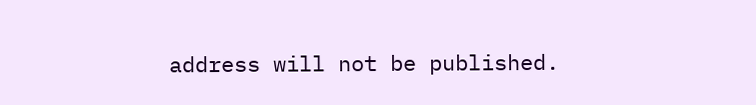address will not be published.